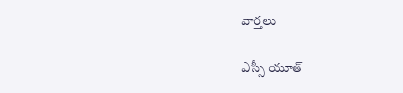వార్త‌లు

ఎస్సీ యూత్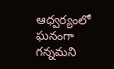ఆధ్వర్యంలో ఘనంగా గన్నమని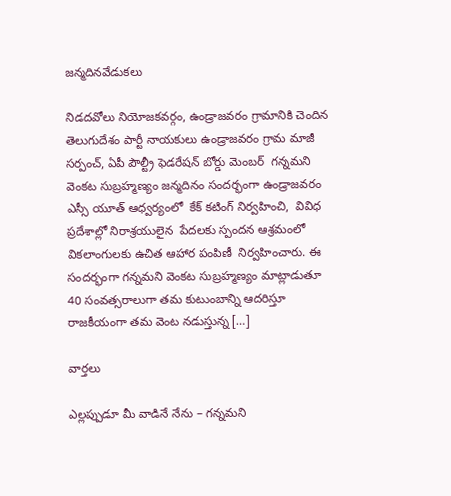జన్మదినవేడుకలు

నిడదవోలు నియోజకవర్గం, ఉండ్రాజవరం గ్రామానికి చెందిన  తెలుగుదేశం పార్టీ నాయకులు ఉండ్రాజవరం గ్రామ మాజీ సర్పంచ్, ఏపీ పౌల్ట్రీ ఫెడరేషన్ బోర్డు మెంబర్  గన్నమని వెంకట సుబ్రహ్మణ్యం జన్మదినం సందర్భంగా ఉండ్రాజవరం ఎస్సీ యూత్ ఆధ్వర్యంలో  కేక్ కటింగ్ నిర్వహించి,  వివిధ ప్రదేశాల్లో నిరాశ్రయులైన  పేదలకు స్పందన ఆశ్రమంలో వికలాంగులకు ఉచిత ఆహార పంపిణీ  నిర్వహించారు. ఈ సందర్భంగా గన్నమని వెంకట సుబ్రహ్మణ్యం మాట్లాడుతూ 40 సంవత్సరాలుగా తమ కుటుంబాన్ని ఆదరిస్తూ రాజకీయంగా తమ వెంట నడుస్తున్న […]

వార్త‌లు

ఎల్లప్పుడూ మీ వాడినే నేను – గన్నమని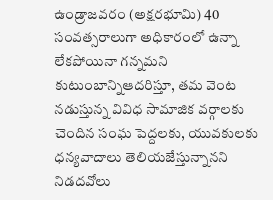ఉండ్రాజవరం (అక్షరభూమి) 40 సంవత్సరాలుగా అధికారంలో ఉన్నా లేకపోయినా గన్నమని కుటుంబాన్నిఆదరిస్తూ, తమ వెంట నడుస్తున్న వివిధ సామాజిక వర్గాలకు చెందిన సంఘ పెద్దలకు, యువకులకు ధన్యవాదాలు తెలియజేస్తున్నానని నిడదవోలు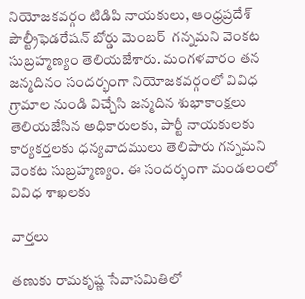నియోజకవర్గం టిడిపి నాయకులు, ఆంధ్రప్రదేశ్ పౌల్ట్రీఫెడరేషన్ బోర్డు మెంబర్  గన్నమని వెంకట సుబ్రహ్మణ్యం తెలియజేశారు. మంగళవారం తన జన్మదినం సందర్భంగా నియోజకవర్గంలో వివిధ గ్రామాల నుండి విచ్చేసి జన్మదిన శుభాకాంక్షలు తెలియజేసిన అధికారులకు, పార్టీ నాయకులకు కార్యకర్తలకు ధన్యవాదములు తెలిపారు గన్నమని వెంకట సుబ్రహ్మణ్యం. ఈ సందర్భంగా మండలంలో వివిధ శాఖలకు

వార్త‌లు

తణుకు రామకృష్ణ సేవాసమితిలో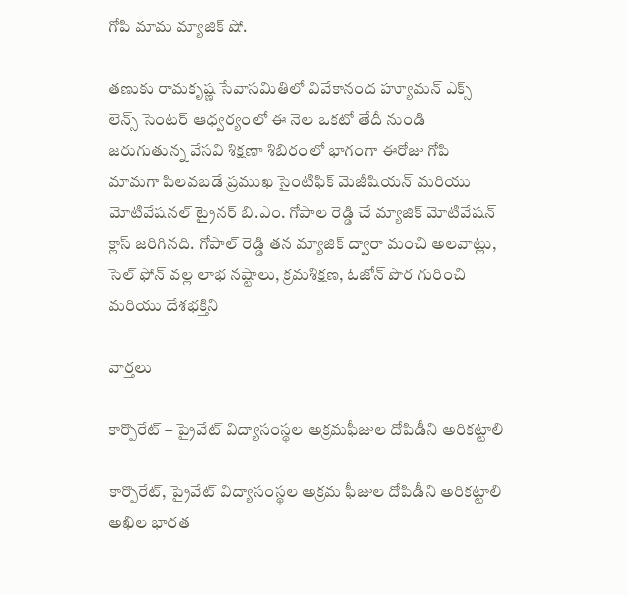గోపి మామ మ్యాజిక్ షో.

తణుకు రామకృష్ణ సేవాసమితిలో వివేకానంద హ్యూమన్ ఎక్స్ లెన్స్ సెంటర్ ఆధ్వర్యంలో ఈ నెల ఒకటో తేదీ నుండి జరుగుతున్న వేసవి శిక్షణా శిబిరంలో భాగంగా ఈరోజు గోపి మామగా పిలవబడే ప్రముఖ సైంటిఫిక్ మెజీషియన్ మరియు మోటివేషనల్ ట్రైనర్ బి.ఎం. గోపాల రెడ్డి చే మ్యాజిక్ మోటివేషన్ క్లాస్ జరిగినది. గోపాల్ రెడ్డి తన మ్యాజిక్ ద్వారా మంచి అలవాట్లు, సెల్ ఫోన్ వల్ల లాభ నష్టాలు, క్రమశిక్షణ, ఓజోన్ పొర గురించి మరియు దేశభక్తిని

వార్త‌లు

కార్పొరేట్ – ప్రైవేట్ విద్యాసంస్థల అక్రమఫీజుల దోపిడీని అరికట్టాలి

కార్పొరేట్, ప్రైవేట్ విద్యాసంస్థల అక్రమ ఫీజుల దోపిడీని అరికట్టాలి అఖిల భారత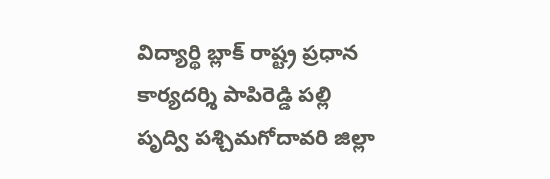విద్యార్థి బ్లాక్ రాష్ట్ర ప్రధాన కార్యదర్శి పాపిరెడ్డి పల్లి పృద్వి పశ్చిమగోదావరి జిల్లా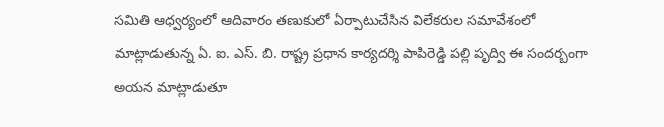సమితి ఆధ్వర్యంలో ఆదివారం తణుకులో ఏర్పాటుచేసిన విలేకరుల సమావేశంలో మాట్లాడుతున్న ఏ. ఐ. ఎస్. బి. రాష్ట్ర ప్రధాన కార్యదర్శి పాపిరెడ్డి పల్లి పృద్వి ఈ సందర్బంగా అయన మాట్లాడుతూ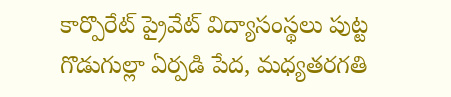కార్పొరేట్ ప్రైవేట్ విద్యాసంస్థలు పుట్ట గొడుగుల్లా ఏర్పడి పేద, మధ్యతరగతి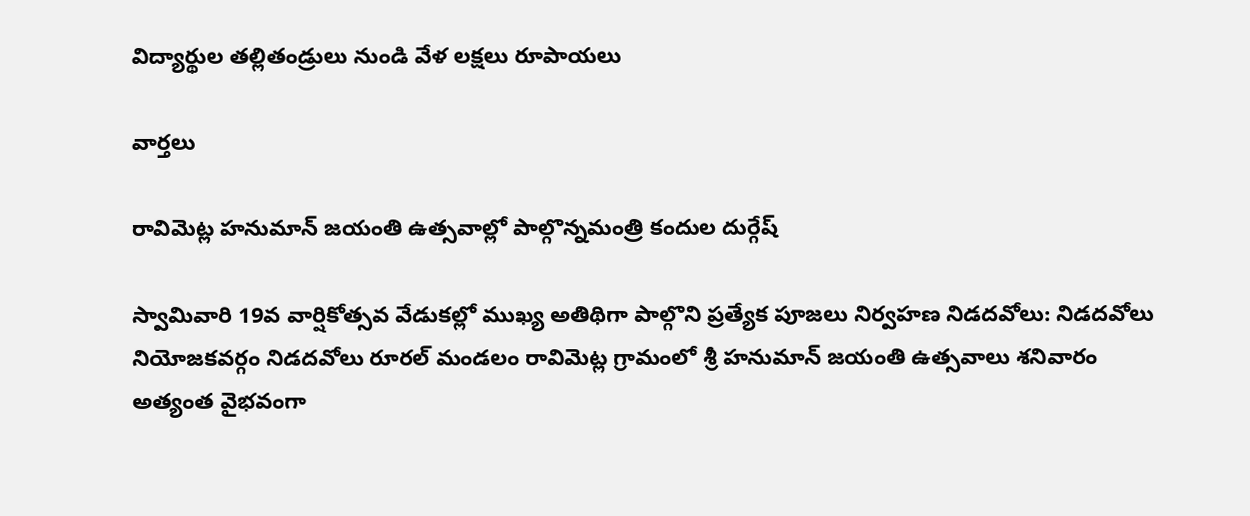విద్యార్థుల తల్లితండ్రులు నుండి వేళ లక్షలు రూపాయలు

వార్త‌లు

రావిమెట్ల హనుమాన్ జయంతి ఉత్సవాల్లో పాల్గొన్నమంత్రి కందుల దుర్గేష్

స్వామివారి 19వ వార్షికోత్సవ వేడుకల్లో ముఖ్య అతిథిగా పాల్గొని ప్రత్యేక పూజలు నిర్వహణ నిడదవోలు: నిడదవోలు నియోజకవర్గం నిడదవోలు రూరల్ మండలం రావిమెట్ల గ్రామంలో శ్రీ హనుమాన్ జయంతి ఉత్సవాలు శనివారం అత్యంత వైభవంగా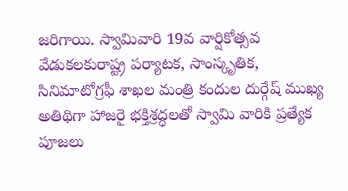జరిగాయి. స్వామివారి 19వ వార్షికోత్సవ వేడుకలకురాష్ట్ర పర్యాటక, సాంస్కృతిక, సినిమాటోగ్రఫీ శాఖల మంత్రి కందుల దుర్గేష్ ముఖ్య అతిథిగా హాజరై భక్తిశ్రద్ధలతో స్వామి వారికి ప్రత్యేక పూజలు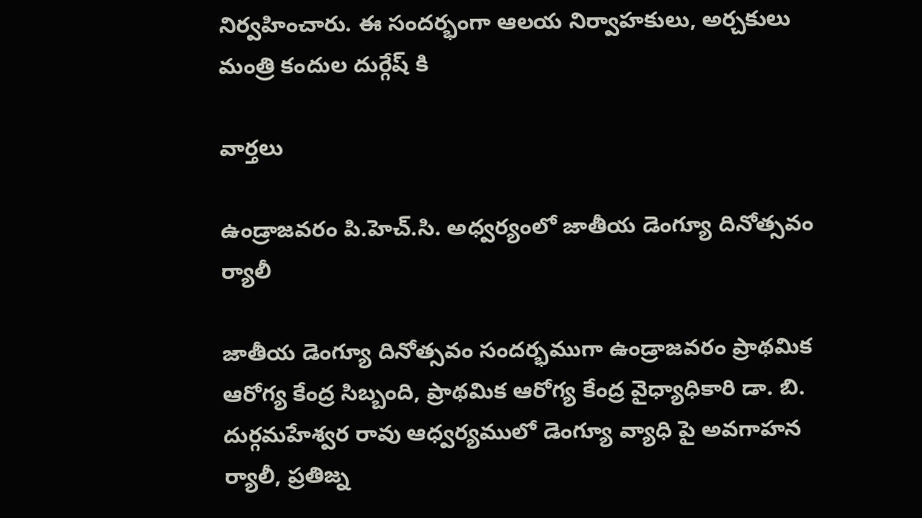నిర్వహించారు. ఈ సందర్భంగా ఆలయ నిర్వాహకులు, అర్చకులు మంత్రి కందుల దుర్గేష్ కి

వార్త‌లు

ఉండ్రాజవరం పి.హెచ్.సి. అధ్వర్యంలో జాతీయ డెంగ్యూ దినోత్సవం ర్యాలీ

జాతీయ డెంగ్యూ దినోత్సవం సందర్భముగా ఉండ్రాజవరం ప్రాథమిక ఆరోగ్య కేంద్ర సిబ్బంది, ప్రాథమిక ఆరోగ్య కేంద్ర వైధ్యాధికారి డా. బి. దుర్గమహేశ్వర రావు ఆధ్వర్యములో డెంగ్యూ వ్యాధి పై అవగాహన ర్యాలీ, ప్రతిజ్న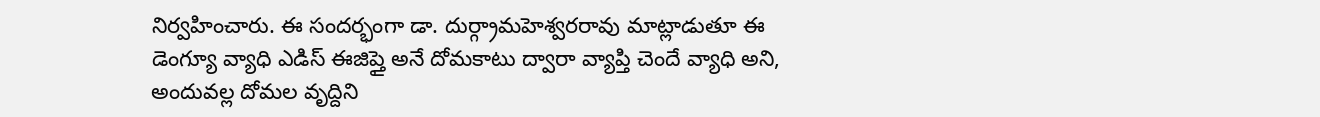నిర్వహించారు. ఈ సందర్భంగా డా. దుర్గ్రామహెశ్వరరావు మాట్లాడుతూ ఈ డెంగ్యూ వ్యాధి ఎడిస్ ఈజిప్తై అనే దోమకాటు ద్వారా వ్యాప్తి చెందే వ్యాధి అని, అందువల్ల దోమల వృద్దిని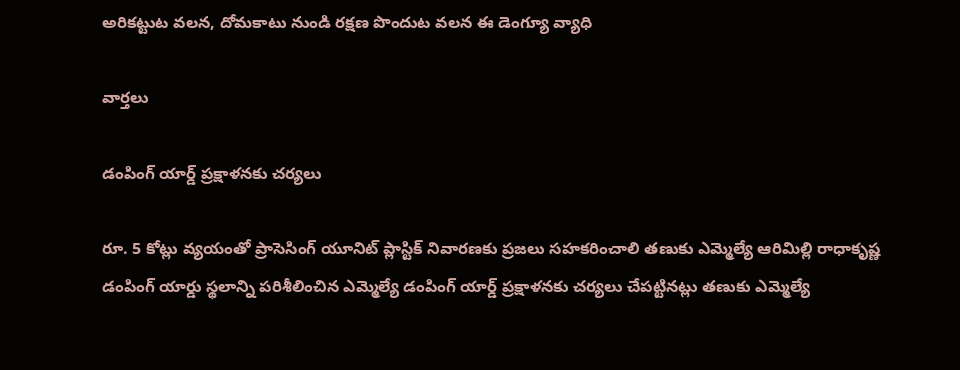అరికట్టుట వలన, దోమకాటు నుండి రక్షణ పొందుట వలన ఈ డెంగ్యూ వ్యాధి

వార్త‌లు

డంపింగ్ యార్డ్ ప్రక్షాళనకు చర్యలు

రూ. 5 కోట్లు వ్యయంతో ప్రాసెసింగ్ యూనిట్ ప్లాస్టిక్ నివారణకు ప్రజలు సహకరించాలి తణుకు ఎమ్మెల్యే ఆరిమిల్లి రాధాకృష్ణ డంపింగ్ యార్డు స్థలాన్ని పరిశీలించిన ఎమ్మెల్యే డంపింగ్ యార్డ్ ప్రక్షాళనకు చర్యలు చేపట్టినట్లు తణుకు ఎమ్మెల్యే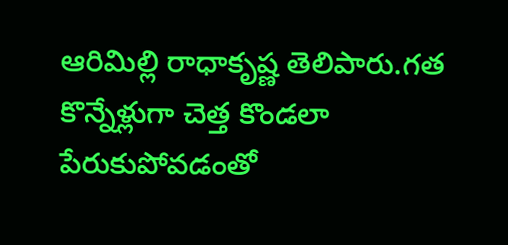ఆరిమిల్లి రాధాకృష్ణ తెలిపారు.గత కొన్నేళ్లుగా చెత్త కొండలా పేరుకుపోవడంతో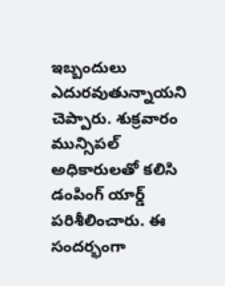ఇబ్బందులు ఎదురవుతున్నాయని చెప్పారు. శుక్రవారం మున్సిపల్ అధికారులతో కలిసి డంపింగ్ యార్డ్ పరిశీలించారు. ఈ సందర్భంగా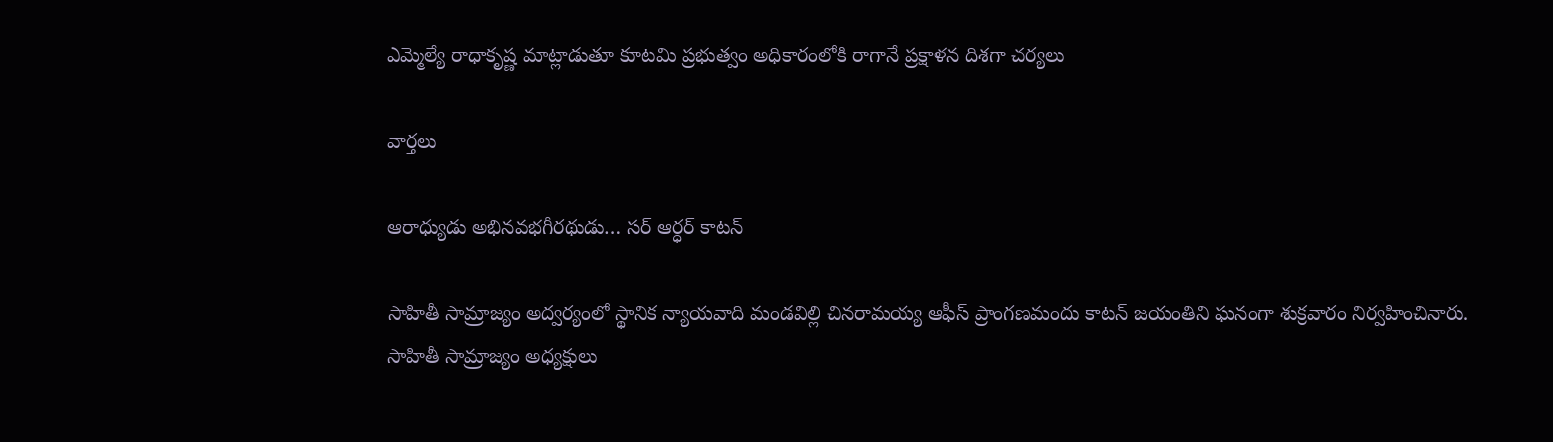ఎమ్మెల్యే రాధాకృష్ణ మాట్లాడుతూ కూటమి ప్రభుత్వం అధికారంలోకి రాగానే ప్రక్షాళన దిశగా చర్యలు

వార్త‌లు

ఆరాధ్యుడు అభినవభగీరథుడు… సర్ ఆర్ధర్ కాటన్

సాహితీ సామ్రాజ్యం అద్వర్యంలో స్థానిక న్యాయవాది మండవిల్లి చినరామయ్య ఆఫీస్ ప్రాంగణమందు కాటన్ జయంతిని ఘనంగా శుక్రవారం నిర్వహించినారు. సాహితీ సామ్రాజ్యం అధ్యక్షులు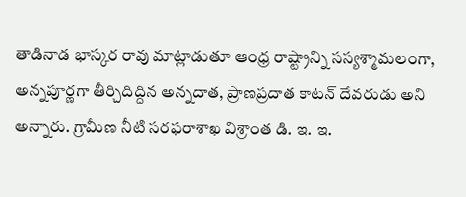తాడినాడ భాస్కర రావు మాట్లాడుతూ ఆంధ్ర రాష్ట్రాన్ని సస్యశ్మామలంగా, అన్నపూర్ణగా తీర్చిదిద్దిన అన్నదాత, ప్రాణప్రదాత కాటన్ దేవరుడు అని అన్నారు. గ్రామీణ నీటి సరఫరాశాఖ విశ్రాంత డి. ఇ. ఇ.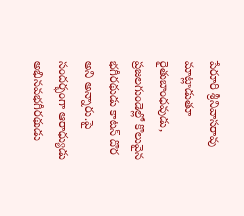పేరూరి శ్రీనివాసరావు మాట్లాడుతూ రైతుబాంధవుడు, ప్రజలగుండెల్లో కొలువైన భగీరథుడు కాటన్ దొర అని అన్నారు.పై సందర్భంగా ఆరాధ్యుడు అభినవభగీరథుడు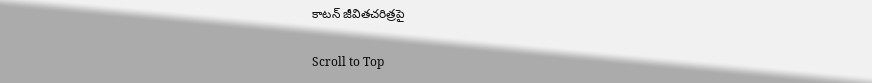కాటన్ జీవితచరిత్రపై

Scroll to Top